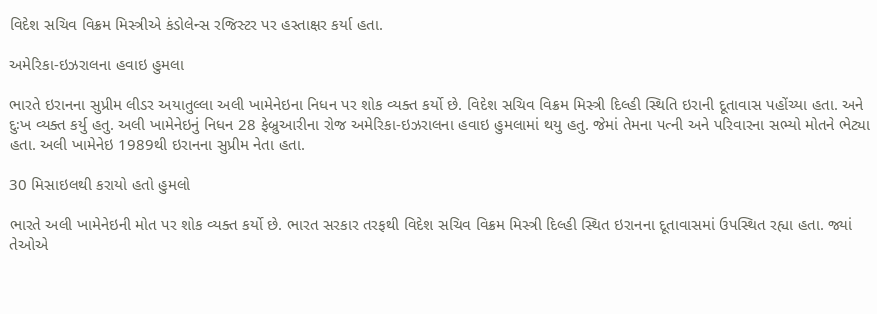વિદેશ સચિવ વિક્રમ મિસ્ત્રીએ કંડોલેન્સ રજિસ્ટર પર હસ્તાક્ષર કર્યા હતા.

અમેરિકા-ઇઝરાલના હવાઇ હુમલા

ભારતે ઇરાનના સુપ્રીમ લીડર અયાતુલ્લા અલી ખામેનેઇના નિધન પર શોક વ્યક્ત કર્યો છે. વિદેશ સચિવ વિક્રમ મિસ્ત્રી દિલ્હી સ્થિતિ ઇરાની દૂતાવાસ પહોંચ્યા હતા. અને દુઃખ વ્યક્ત કર્યુ હતુ. અલી ખામેનેઇનું નિધન 28 ફેબ્રુઆરીના રોજ અમેરિકા-ઇઝરાલના હવાઇ હુમલામાં થયુ હતુ. જેમાં તેમના પત્ની અને પરિવારના સભ્યો મોતને ભેટ્યા હતા. અલી ખામેનેઇ 1989થી ઇરાનના સુપ્રીમ નેતા હતા.

30 મિસાઇલથી કરાયો હતો હુમલો

ભારતે અલી ખામેનેઇની મોત પર શોક વ્યક્ત કર્યો છે. ભારત સરકાર તરફથી વિદેશ સચિવ વિક્રમ મિસ્ત્રી દિલ્હી સ્થિત ઇરાનના દૂતાવાસમાં ઉપસ્થિત રહ્યા હતા. જ્યાં તેઓએ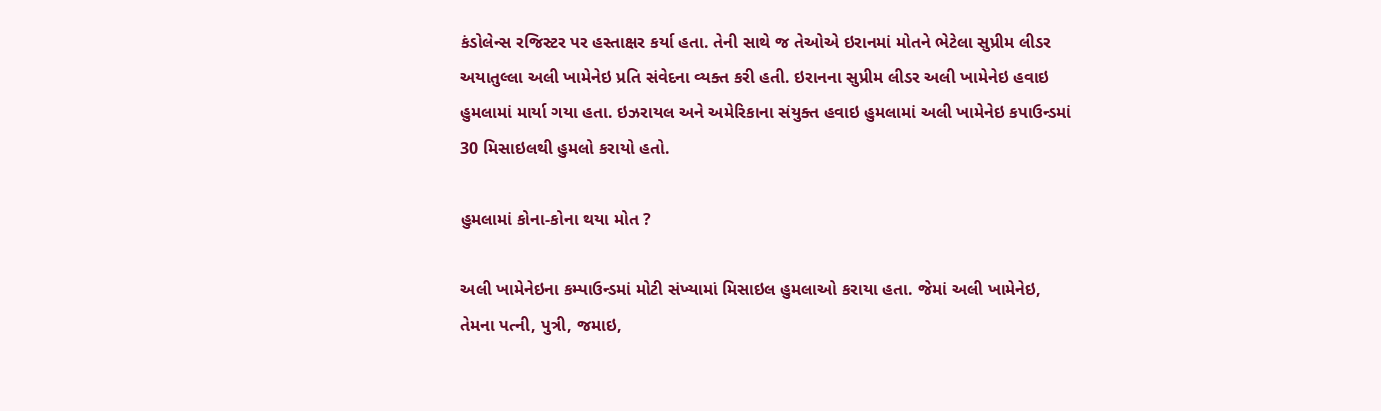કંડોલેન્સ રજિસ્ટર પર હસ્તાક્ષર કર્યા હતા. તેની સાથે જ તેઓએ ઇરાનમાં મોતને ભેટેલા સુપ્રીમ લીડર અયાતુલ્લા અલી ખામેનેઇ પ્રતિ સંવેદના વ્યક્ત કરી હતી. ઇરાનના સુપ્રીમ લીડર અલી ખામેનેઇ હવાઇ હુમલામાં માર્યા ગયા હતા. ઇઝરાયલ અને અમેરિકાના સંયુક્ત હવાઇ હુમલામાં અલી ખામેનેઇ કપાઉન્ડમાં 30 મિસાઇલથી હુમલો કરાયો હતો.

હુમલામાં કોના-કોના થયા મોત ?

અલી ખામેનેઇના કમ્પાઉન્ડમાં મોટી સંખ્યામાં મિસાઇલ હુમલાઓ કરાયા હતા. જેમાં અલી ખામેનેઇ, તેમના પત્ની, પુત્રી, જમાઇ,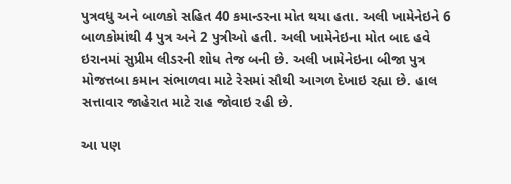પુત્રવધુ અને બાળકો સહિત 40 કમાન્ડરના મોત થયા હતા. અલી ખામેનેઇને 6 બાળકોમાંથી 4 પુત્ર અને 2 પુત્રીઓ હતી. અલી ખામેનેઇના મોત બાદ હવે ઇરાનમાં સુપ્રીમ લીડરની શોધ તેજ બની છે. અલી ખામેનેઇના બીજા પુત્ર મોજત્તબા કમાન સંભાળવા માટે રેસમાં સૌથી આગળ દેખાઇ રહ્યા છે. હાલ સત્તાવાર જાહેરાત માટે રાહ જોવાઇ રહી છે.

આ પણ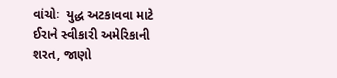વાંચોઃ  યુદ્ધ અટકાવવા માટે ઈરાને સ્વીકારી અમેરિકાની શરત, જાણો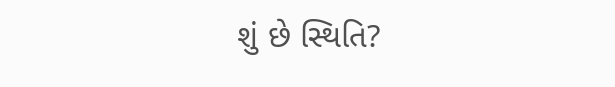શું છે સ્થિતિ?